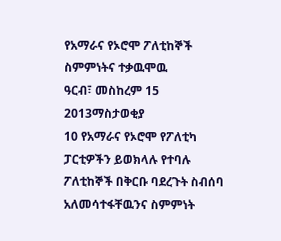የአማራና የኦሮሞ ፖለቲከኞች ስምምነትና ተቃዉሞዉ
ዓርብ፣ መስከረም 15 2013ማስታወቂያ
10 የአማራና የኦሮሞ የፖለቲካ ፓርቲዎችን ይወክላሉ የተባሉ ፖለቲከኞች በቅርቡ ባደረጉት ስብሰባ አለመሳተፋቸዉንና ስምምነት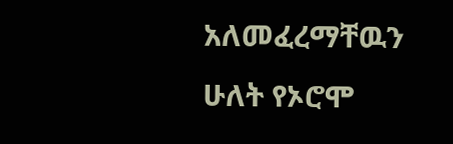አለመፈረማቸዉን ሁለት የኦሮሞ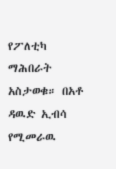የፖለቲካ ማሕበራት አስታወቁ። በአቶ ዳዉድ ኢብሳ የሚመራዉ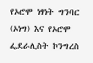የኦሮሞ ነፃነት ግንባር (ኦነግ) እና የኦሮሞ ፌደራሊስት ኮንግረስ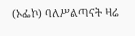(ኦፌኮ) ባለሥልጣናት ዛሬ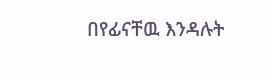በየፊናቸዉ እንዳሉት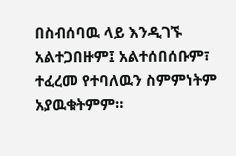በስብሰባዉ ላይ እንዲገኙ አልተጋበዙም፤ አልተሰበሰቡም፣ ተፈረመ የተባለዉን ስምምነትም አያዉቁትምም።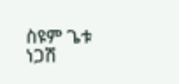ስዩም ጌቱ
ነጋሽ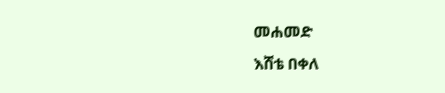መሐመድ
እሸቴ በቀለ